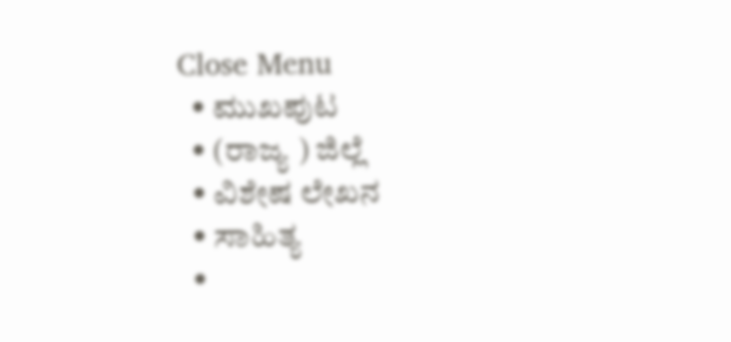Close Menu
  • ಮುಖಪುಟ
  • (ರಾಜ್ಯ ) ಜಿಲ್ಲೆ
  • ವಿಶೇಷ ಲೇಖನ
  • ಸಾಹಿತ್ಯ
  •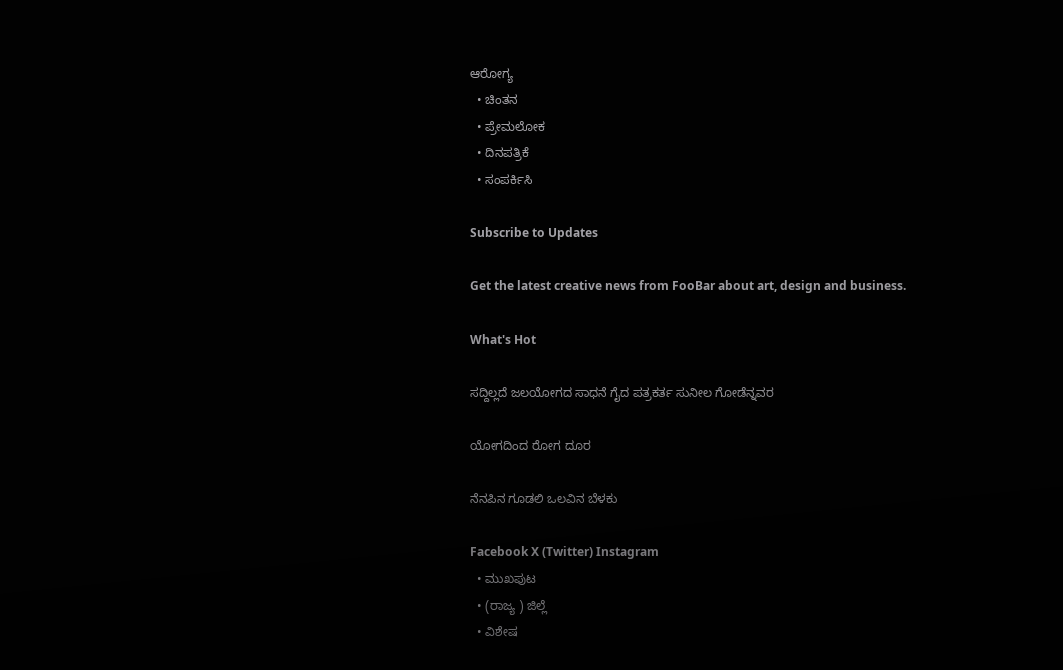ಆರೋಗ್ಯ
  • ಚಿಂತನ
  • ಪ್ರೇಮಲೋಕ
  • ದಿನಪತ್ರಿಕೆ
  • ಸಂಪರ್ಕಿಸಿ

Subscribe to Updates

Get the latest creative news from FooBar about art, design and business.

What's Hot

ಸದ್ದಿಲ್ಲದೆ ಜಲಯೋಗದ ಸಾಧನೆ ಗೈದ ಪತ್ರಕರ್ತ ಸುನೀಲ ಗೋಡೆನ್ನವರ

ಯೋಗದಿಂದ ರೋಗ ದೂರ

ನೆನಪಿನ ಗೂಡಲಿ ಒಲವಿನ ಬೆಳಕು

Facebook X (Twitter) Instagram
  • ಮುಖಪುಟ
  • (ರಾಜ್ಯ ) ಜಿಲ್ಲೆ
  • ವಿಶೇಷ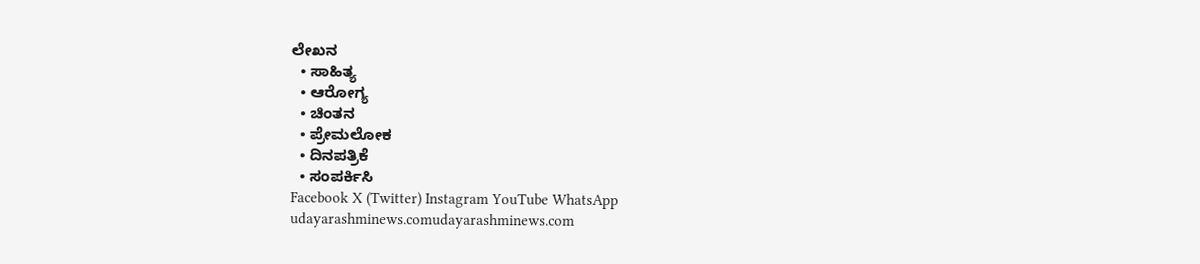ಲೇಖನ
  • ಸಾಹಿತ್ಯ
  • ಆರೋಗ್ಯ
  • ಚಿಂತನ
  • ಪ್ರೇಮಲೋಕ
  • ದಿನಪತ್ರಿಕೆ
  • ಸಂಪರ್ಕಿಸಿ
Facebook X (Twitter) Instagram YouTube WhatsApp
udayarashminews.comudayarashminews.com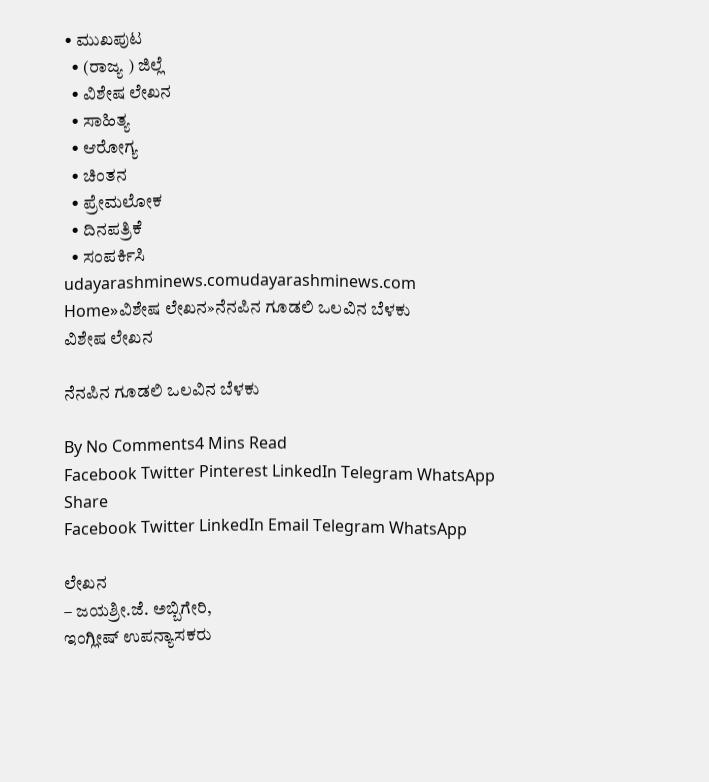• ಮುಖಪುಟ
  • (ರಾಜ್ಯ ) ಜಿಲ್ಲೆ
  • ವಿಶೇಷ ಲೇಖನ
  • ಸಾಹಿತ್ಯ
  • ಆರೋಗ್ಯ
  • ಚಿಂತನ
  • ಪ್ರೇಮಲೋಕ
  • ದಿನಪತ್ರಿಕೆ
  • ಸಂಪರ್ಕಿಸಿ
udayarashminews.comudayarashminews.com
Home»ವಿಶೇಷ ಲೇಖನ»ನೆನಪಿನ ಗೂಡಲಿ ಒಲವಿನ ಬೆಳಕು
ವಿಶೇಷ ಲೇಖನ

ನೆನಪಿನ ಗೂಡಲಿ ಒಲವಿನ ಬೆಳಕು

By No Comments4 Mins Read
Facebook Twitter Pinterest LinkedIn Telegram WhatsApp
Share
Facebook Twitter LinkedIn Email Telegram WhatsApp

ಲೇಖನ
– ಜಯಶ್ರೀ.ಜೆ. ಅಬ್ಬಿಗೇರಿ,
ಇಂಗ್ಲೀಷ್ ಉಪನ್ಯಾಸಕರು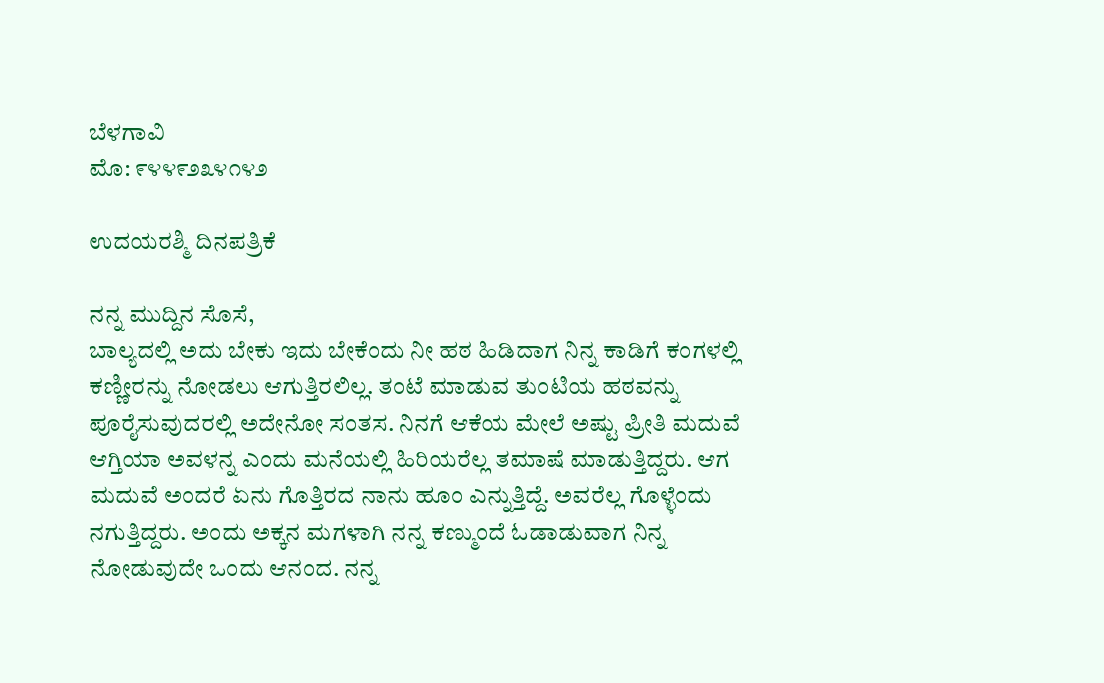ಬೆಳಗಾವಿ
ಮೊ: ೯೪೪೯೨೩೪೧೪೨

ಉದಯರಶ್ಮಿ ದಿನಪತ್ರಿಕೆ

ನನ್ನ ಮುದ್ದಿನ ಸೊಸೆ,
ಬಾಲ್ಯದಲ್ಲಿ ಅದು ಬೇಕು ಇದು ಬೇಕೆಂದು ನೀ ಹಠ ಹಿಡಿದಾಗ ನಿನ್ನ ಕಾಡಿಗೆ ಕಂಗಳಲ್ಲಿ ಕಣ್ಣೀರನ್ನು ನೋಡಲು ಆಗುತ್ತಿರಲಿಲ್ಲ. ತಂಟೆ ಮಾಡುವ ತುಂಟಿಯ ಹಠವನ್ನು ಪೂರೈಸುವುದರಲ್ಲಿ ಅದೇನೋ ಸಂತಸ. ನಿನಗೆ ಆಕೆಯ ಮೇಲೆ ಅಷ್ಟು ಪ್ರೀತಿ ಮದುವೆ ಆಗ್ತಿಯಾ ಅವಳನ್ನ ಎಂದು ಮನೆಯಲ್ಲಿ ಹಿರಿಯರೆಲ್ಲ ತಮಾಷೆ ಮಾಡುತ್ತಿದ್ದರು. ಆಗ ಮದುವೆ ಅಂದರೆ ಏನು ಗೊತ್ತಿರದ ನಾನು ಹೂಂ ಎನ್ನುತ್ತಿದ್ದೆ. ಅವರೆಲ್ಲ ಗೊಳ್ಳೆಂದು ನಗುತ್ತಿದ್ದರು. ಅಂದು ಅಕ್ಕನ ಮಗಳಾಗಿ ನನ್ನ ಕಣ್ಮುಂದೆ ಓಡಾಡುವಾಗ ನಿನ್ನ ನೋಡುವುದೇ ಒಂದು ಆನಂದ. ನನ್ನ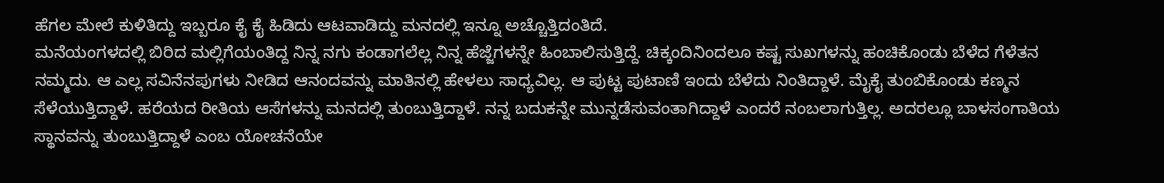ಹೆಗಲ ಮೇಲೆ ಕುಳಿತಿದ್ದು ಇಬ್ಬರೂ ಕೈ ಕೈ ಹಿಡಿದು ಆಟವಾಡಿದ್ದು ಮನದಲ್ಲಿ ಇನ್ನೂ ಅಚ್ಚೊತ್ತಿದಂತಿದೆ.
ಮನೆಯಂಗಳದಲ್ಲಿ ಬಿರಿದ ಮಲ್ಲಿಗೆಯಂತಿದ್ದ ನಿನ್ನ ನಗು ಕಂಡಾಗಲೆಲ್ಲ ನಿನ್ನ ಹೆಜ್ಜೆಗಳನ್ನೇ ಹಿಂಬಾಲಿಸುತ್ತಿದ್ದೆ. ಚಿಕ್ಕಂದಿನಿಂದಲೂ ಕಷ್ಟ ಸುಖಗಳನ್ನು ಹಂಚಿಕೊಂಡು ಬೆಳೆದ ಗೆಳೆತನ ನಮ್ಮದು. ಆ ಎಲ್ಲ ಸವಿನೆನಪುಗಳು ನೀಡಿದ ಆನಂದವನ್ನು ಮಾತಿನಲ್ಲಿ ಹೇಳಲು ಸಾಧ್ಯವಿಲ್ಲ. ಆ ಪುಟ್ಟ ಪುಟಾಣಿ ಇಂದು ಬೆಳೆದು ನಿಂತಿದ್ದಾಳೆ. ಮೈಕೈ ತುಂಬಿಕೊಂಡು ಕಣ್ಮನ ಸೆಳೆಯುತ್ತಿದ್ದಾಳೆ. ಹರೆಯದ ರೀತಿಯ ಆಸೆಗಳನ್ನು ಮನದಲ್ಲಿ ತುಂಬುತ್ತಿದ್ದಾಳೆ. ನನ್ನ ಬದುಕನ್ನೇ ಮುನ್ನಡೆಸುವಂತಾಗಿದ್ದಾಳೆ ಎಂದರೆ ನಂಬಲಾಗುತ್ತಿಲ್ಲ. ಅದರಲ್ಲೂ ಬಾಳಸಂಗಾತಿಯ ಸ್ಥಾನವನ್ನು ತುಂಬುತ್ತಿದ್ದಾಳೆ ಎಂಬ ಯೋಚನೆಯೇ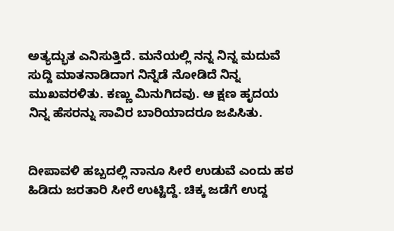ಅತ್ಯದ್ಭುತ ಎನಿಸುತ್ತಿದೆ. ಮನೆಯಲ್ಲಿ ನನ್ನ ನಿನ್ನ ಮದುವೆ ಸುದ್ದಿ ಮಾತನಾಡಿದಾಗ ನಿನ್ನೆಡೆ ನೋಡಿದೆ ನಿನ್ನ ಮುಖವರಳಿತು. ಕಣ್ಣು ಮಿನುಗಿದವು. ಆ ಕ್ಷಣ ಹೃದಯ ನಿನ್ನ ಹೆಸರನ್ನು ಸಾವಿರ ಬಾರಿಯಾದರೂ ಜಪಿಸಿತು.


ದೀಪಾವಳಿ ಹಬ್ಬದಲ್ಲಿ ನಾನೂ ಸೀರೆ ಉಡುವೆ ಎಂದು ಹಠ ಹಿಡಿದು ಜರತಾರಿ ಸೀರೆ ಉಟ್ಟಿದ್ದೆ. ಚಿಕ್ಕ ಜಡೆಗೆ ಉದ್ದ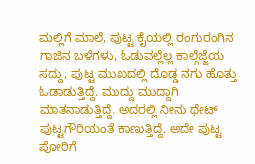ಮಲ್ಲಿಗೆ ಮಾಲೆ, ಪುಟ್ಟ ಕೈಯಲ್ಲಿ ರಂಗುರಂಗಿನ ಗಾಜಿನ ಬಳೆಗಳು, ಓಡುವಲ್ಲೆಲ್ಲ ಕಾಲ್ಗೆಜ್ಜೆಯ ಸದ್ದು, ಪುಟ್ಟ ಮುಖದಲ್ಲಿ ದೊಡ್ಡ ನಗು ಹೊತ್ತು ಓಡಾಡುತ್ತಿದ್ದೆ. ಮುದ್ದು ಮುದ್ದಾಗಿ ಮಾತನಾಡುತ್ತಿದ್ದೆ. ಅದರಲ್ಲಿ ನೀನು ಥೇಟ್ ಪುಟ್ಟಗೌರಿಯಂತೆ ಕಾಣುತ್ತಿದ್ದೆ. ಅದೇ ಪುಟ್ಟ ಪೋರಿಗೆ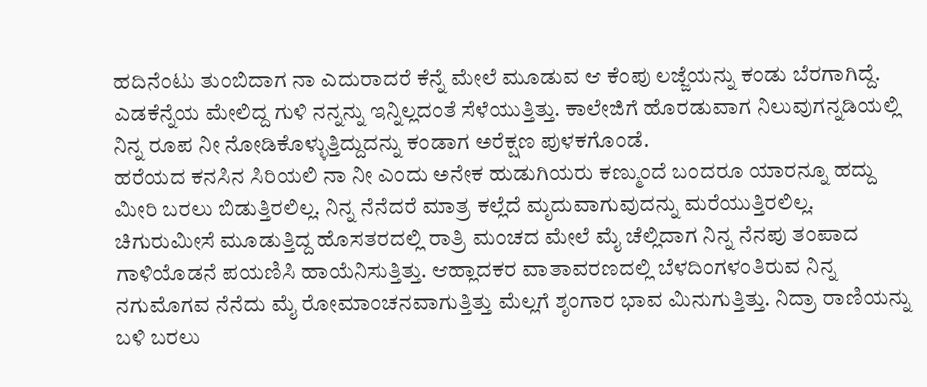ಹದಿನೆಂಟು ತುಂಬಿದಾಗ ನಾ ಎದುರಾದರೆ ಕೆನ್ನೆ ಮೇಲೆ ಮೂಡುವ ಆ ಕೆಂಪು ಲಜ್ಜೆಯನ್ನು ಕಂಡು ಬೆರಗಾಗಿದ್ದೆ. ಎಡಕೆನ್ನೆಯ ಮೇಲಿದ್ದ ಗುಳಿ ನನ್ನನ್ನು ಇನ್ನಿಲ್ಲದಂತೆ ಸೆಳೆಯುತ್ತಿತ್ತು. ಕಾಲೇಜಿಗೆ ಹೊರಡುವಾಗ ನಿಲುವುಗನ್ನಡಿಯಲ್ಲಿ ನಿನ್ನ ರೂಪ ನೀ ನೋಡಿಕೊಳ್ಳುತ್ತಿದ್ದುದನ್ನು ಕಂಡಾಗ ಅರೆಕ್ಷಣ ಪುಳಕಗೊಂಡೆ.
ಹರೆಯದ ಕನಸಿನ ಸಿರಿಯಲಿ ನಾ ನೀ ಎಂದು ಅನೇಕ ಹುಡುಗಿಯರು ಕಣ್ಮುಂದೆ ಬಂದರೂ ಯಾರನ್ನೂ ಹದ್ದು ಮೀರಿ ಬರಲು ಬಿಡುತ್ತಿರಲಿಲ್ಲ. ನಿನ್ನ ನೆನೆದರೆ ಮಾತ್ರ ಕಲ್ಲೆದೆ ಮೃದುವಾಗುವುದನ್ನು ಮರೆಯುತ್ತಿರಲಿಲ್ಲ. ಚಿಗುರುಮೀಸೆ ಮೂಡುತ್ತಿದ್ದ ಹೊಸತರದಲ್ಲಿ ರಾತ್ರಿ ಮಂಚದ ಮೇಲೆ ಮೈ ಚೆಲ್ಲಿದಾಗ ನಿನ್ನ ನೆನಪು ತಂಪಾದ ಗಾಳಿಯೊಡನೆ ಪಯಣಿಸಿ ಹಾಯೆನಿಸುತ್ತಿತ್ತು. ಆಹ್ಲಾದಕರ ವಾತಾವರಣದಲ್ಲಿ ಬೆಳದಿಂಗಳಂತಿರುವ ನಿನ್ನ ನಗುಮೊಗವ ನೆನೆದು ಮೈ ರೋಮಾಂಚನವಾಗುತ್ತಿತ್ತು ಮೆಲ್ಲಗೆ ಶೃಂಗಾರ ಭಾವ ಮಿನುಗುತ್ತಿತ್ತು. ನಿದ್ರಾ ರಾಣಿಯನ್ನು ಬಳಿ ಬರಲು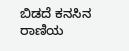ಬಿಡದೆ ಕನಸಿನ ರಾಣಿಯ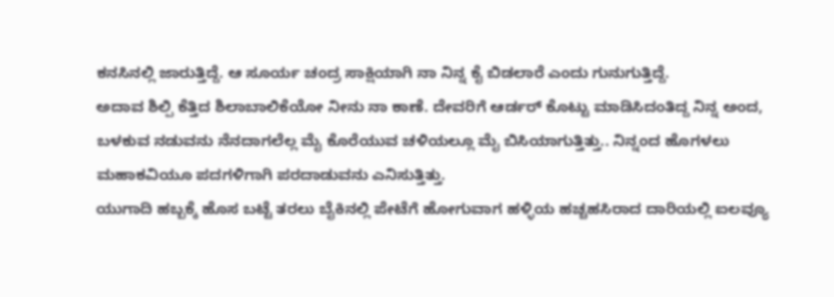ಕನಸಿನಲ್ಲಿ ಜಾರುತ್ತಿದ್ದೆ. ಆ ಸೂರ್ಯ ಚಂದ್ರ ಸಾಕ್ಷಿಯಾಗಿ ನಾ ನಿನ್ನ ಕೈ ಬಿಡಲಾರೆ ಎಂದು ಗುನುಗುತ್ತಿದ್ದೆ.
ಅದಾವ ಶಿಲ್ಪಿ ಕೆತ್ತಿದ ಶಿಲಾಬಾಲಿಕೆಯೋ ನೀನು ನಾ ಕಾಣೆ. ದೇವರಿಗೆ ಆರ್ಡರ್ ಕೊಟ್ಟು ಮಾಡಿಸಿದಂತಿದ್ದ ನಿನ್ನ ಅಂದ, ಬಳಕುವ ನಡುವನು ನೆನದಾಗಲೆಲ್ಲ ಮೈ ಕೊರೆಯುವ ಚಳಿಯಲ್ಲೂ ಮೈ ಬಿಸಿಯಾಗುತ್ತಿತ್ತು.. ನಿನ್ನಂದ ಹೊಗಳಲು ಮಹಾಕವಿಯೂ ಪದಗಳಿಗಾಗಿ ಪರದಾಡುವನು ಎನಿಸುತ್ತಿತ್ತು.
ಯುಗಾದಿ ಹಬ್ಬಕ್ಕೆ ಹೊಸ ಬಟ್ಟೆ ತರಲು ಬೈಕಿನಲ್ಲಿ ಪೇಟೆಗೆ ಹೋಗುವಾಗ ಹಳ್ಳಿಯ ಹಚ್ಚಹಸಿರಾದ ದಾರಿಯಲ್ಲಿ ಐಲವ್ಯೂ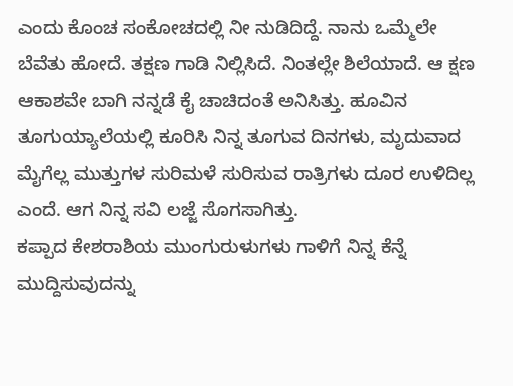ಎಂದು ಕೊಂಚ ಸಂಕೋಚದಲ್ಲಿ ನೀ ನುಡಿದಿದ್ದೆ. ನಾನು ಒಮ್ಮೆಲೇ ಬೆವೆತು ಹೋದೆ. ತಕ್ಷಣ ಗಾಡಿ ನಿಲ್ಲಿಸಿದೆ. ನಿಂತಲ್ಲೇ ಶಿಲೆಯಾದೆ. ಆ ಕ್ಷಣ ಆಕಾಶವೇ ಬಾಗಿ ನನ್ನಡೆ ಕೈ ಚಾಚಿದಂತೆ ಅನಿಸಿತ್ತು. ಹೂವಿನ ತೂಗುಯ್ಯಾಲೆಯಲ್ಲಿ ಕೂರಿಸಿ ನಿನ್ನ ತೂಗುವ ದಿನಗಳು, ಮೃದುವಾದ ಮೈಗೆಲ್ಲ ಮುತ್ತುಗಳ ಸುರಿಮಳೆ ಸುರಿಸುವ ರಾತ್ರಿಗಳು ದೂರ ಉಳಿದಿಲ್ಲ ಎಂದೆ. ಆಗ ನಿನ್ನ ಸವಿ ಲಜ್ಜೆ ಸೊಗಸಾಗಿತ್ತು.
ಕಪ್ಪಾದ ಕೇಶರಾಶಿಯ ಮುಂಗುರುಳುಗಳು ಗಾಳಿಗೆ ನಿನ್ನ ಕೆನ್ನೆ ಮುದ್ದಿಸುವುದನ್ನು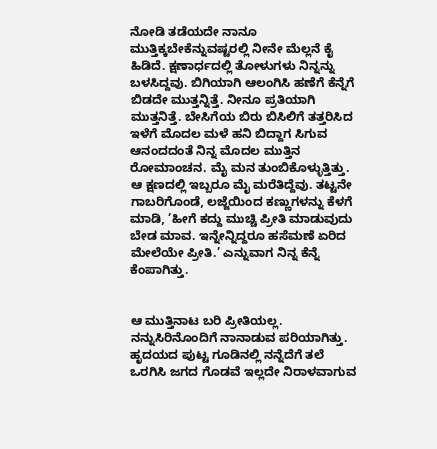ನೋಡಿ ತಡೆಯದೇ ನಾನೂ ಮುತ್ತಿಕ್ಕಬೇಕೆನ್ನುವಷ್ಟರಲ್ಲಿ ನೀನೇ ಮೆಲ್ಲನೆ ಕೈ ಹಿಡಿದೆ. ಕ್ಷಣಾರ್ಧದಲ್ಲಿ ತೋಳುಗಳು ನಿನ್ನನ್ನು ಬಳಸಿದ್ದವು. ಬಿಗಿಯಾಗಿ ಆಲಂಗಿಸಿ ಹಣೆಗೆ ಕೆನ್ನೆಗೆ ಬಿಡದೇ ಮುತ್ತನ್ನಿತ್ತೆ. ನೀನೂ ಪ್ರತಿಯಾಗಿ ಮುತ್ತನಿತ್ತೆ. ಬೇಸಿಗೆಯ ಬಿರು ಬಿಸಿಲಿಗೆ ತತ್ತರಿಸಿದ ಇಳೆಗೆ ಮೊದಲ ಮಳೆ ಹನಿ ಬಿದ್ದಾಗ ಸಿಗುವ ಆನಂದದಂತೆ ನಿನ್ನ ಮೊದಲ ಮುತ್ತಿನ ರೋಮಾಂಚನ. ಮೈ ಮನ ತುಂಬಿಕೊಳ್ಳುತ್ತಿತ್ತು. ಆ ಕ್ಷಣದಲ್ಲಿ ಇಬ್ಬರೂ ಮೈ ಮರೆತಿದ್ದೆವು. ತಟ್ಟನೇ ಗಾಬರಿಗೊಂಡೆ, ಲಜ್ಜೆಯಿಂದ ಕಣ್ಣುಗಳನ್ನು ಕೆಳಗೆ ಮಾಡಿ, ’ಹೀಗೆ ಕದ್ದು ಮುಚ್ಚಿ ಪ್ರೀತಿ ಮಾಡುವುದು ಬೇಡ ಮಾವ. ಇನ್ನೇನ್ನಿದ್ದರೂ ಹಸೆಮಣೆ ಏರಿದ ಮೇಲೆಯೇ ಪ್ರೀತಿ.’ ಎನ್ನುವಾಗ ನಿನ್ನ ಕೆನ್ನೆ ಕೆಂಪಾಗಿತ್ತು.


ಆ ಮುತ್ತಿನಾಟ ಬರಿ ಪ್ರೀತಿಯಲ್ಲ. ನನ್ನುಸಿರಿನೊಂದಿಗೆ ನಾನಾಡುವ ಪರಿಯಾಗಿತ್ತು. ಹೃದಯದ ಪುಟ್ಟ ಗೂಡಿನಲ್ಲಿ ನನ್ನೆದೆಗೆ ತಲೆ ಒರಗಿಸಿ ಜಗದ ಗೊಡವೆ ಇಲ್ಲದೇ ನಿರಾಳವಾಗುವ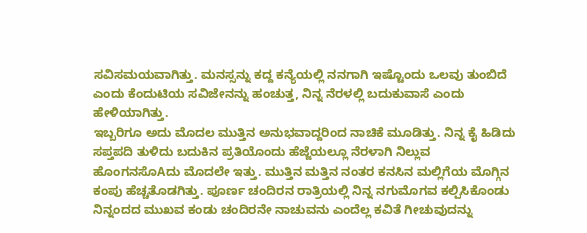ಸವಿಸಮಯವಾಗಿತ್ತು. ಮನಸ್ಸನ್ನು ಕದ್ದ ಕನ್ಯೆಯಲ್ಲಿ ನನಗಾಗಿ ಇಷ್ಟೊಂದು ಒಲವು ತುಂಬಿದೆ ಎಂದು ಕೆಂದುಟಿಯ ಸವಿಜೇನನ್ನು ಹಂಚುತ್ತ, ನಿನ್ನ ನೆರಳಲ್ಲಿ ಬದುಕುವಾಸೆ ಎಂದು ಹೇಳಿಯಾಗಿತ್ತು.
ಇಬ್ಬರಿಗೂ ಅದು ಮೊದಲ ಮುತ್ತಿನ ಅನುಭವಾದ್ದರಿಂದ ನಾಚಿಕೆ ಮೂಡಿತ್ತು. ನಿನ್ನ ಕೈ ಹಿಡಿದು ಸಪ್ತಪದಿ ತುಳಿದು ಬದುಕಿನ ಪ್ರತಿಯೊಂದು ಹೆಜ್ಜೆಯಲ್ಲೂ ನೆರಳಾಗಿ ನಿಲ್ಲುವ ಹೊಂಗನಸೊAದು ಮೊದಲೇ ಇತ್ತು. ಮುತ್ತಿನ ಮತ್ತಿನ ನಂತರ ಕನಸಿನ ಮಲ್ಲಿಗೆಯ ಮೊಗ್ಗಿನ ಕಂಪು ಹೆಚ್ಚತೊಡಗಿತ್ತು. ಪೂರ್ಣ ಚಂದಿರನ ರಾತ್ರಿಯಲ್ಲಿ ನಿನ್ನ ನಗುಮೊಗವ ಕಲ್ಪಿಸಿಕೊಂಡು ನಿನ್ನಂದದ ಮುಖವ ಕಂಡು ಚಂದಿರನೇ ನಾಚುವನು ಎಂದೆಲ್ಲ ಕವಿತೆ ಗೀಚುವುದನ್ನು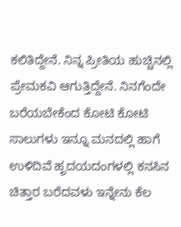ಕಲಿತಿದ್ದೇನೆ. ನಿನ್ನ ಪ್ರೀತಿಯ ಹುಚ್ಚಿನಲ್ಲಿ ಪ್ರೇಮಕವಿ ಆಗುತ್ತಿದ್ದೇನೆ. ನಿನಗೆಂದೇ ಬರೆಯಬೇಕೆಂದ ಕೋಟಿ ಕೋಟಿ ಸಾಲುಗಳು ಇನ್ನೂ ಮನದಲ್ಲಿ ಹಾಗೆ ಉಳಿದಿವೆ ಹೃದಯದಂಗಳಲ್ಲಿ ಕನಸಿನ ಚಿತ್ತಾರ ಬರೆದವಳು ಇನ್ನೇನು ಕೆಲ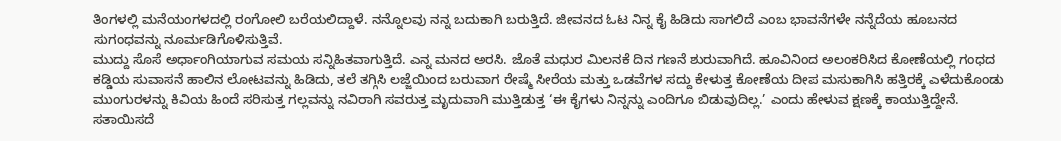ತಿಂಗಳಲ್ಲಿ ಮನೆಯಂಗಳದಲ್ಲಿ ರಂಗೋಲಿ ಬರೆಯಲಿದ್ದಾಳೆ. ನನ್ನೊಲವು ನನ್ನ ಬದುಕಾಗಿ ಬರುತ್ತಿದೆ. ಜೀವನದ ಓಟ ನಿನ್ನ ಕೈ ಹಿಡಿದು ಸಾಗಲಿದೆ ಎಂಬ ಭಾವನೆಗಳೇ ನನ್ನೆದೆಯ ಹೂಬನದ ಸುಗಂಧವನ್ನು ನೂರ್ಮಡಿಗೊಳಿಸುತ್ತಿವೆ.
ಮುದ್ದು ಸೊಸೆ ಅರ್ಧಾಂಗಿಯಾಗುವ ಸಮಯ ಸನ್ನಿಹಿತವಾಗುತ್ತಿದೆ. ಎನ್ನ ಮನದ ಅರಸಿ. ಜೊತೆ ಮಧುರ ಮಿಲನಕೆ ದಿನ ಗಣನೆ ಶುರುವಾಗಿದೆ. ಹೂವಿನಿಂದ ಅಲಂಕರಿಸಿದ ಕೋಣೆಯಲ್ಲಿ ಗಂಧದ ಕಡ್ಡಿಯ ಸುವಾಸನೆ ಹಾಲಿನ ಲೋಟವನ್ನು ಹಿಡಿದು, ತಲೆ ತಗ್ಗಿಸಿ ಲಜ್ಜೆಯಿಂದ ಬರುವಾಗ ರೇಷ್ಮೆ ಸೀರೆಯ ಮತ್ತು ಒಡವೆಗಳ ಸದ್ದು ಕೇಳುತ್ತ ಕೋಣೆಯ ದೀಪ ಮಸುಕಾಗಿಸಿ ಹತ್ತಿರಕ್ಕೆ ಎಳೆದುಕೊಂಡು ಮುಂಗುರಳನ್ನು ಕಿವಿಯ ಹಿಂದೆ ಸರಿಸುತ್ತ ಗಲ್ಲವನ್ನು ನವಿರಾಗಿ ಸವರುತ್ತ ಮೃದುವಾಗಿ ಮುತ್ತಿಡುತ್ತ ‘ಈ ಕೈಗಳು ನಿನ್ನನ್ನು ಎಂದಿಗೂ ಬಿಡುವುದಿಲ್ಲ.’ ಎಂದು ಹೇಳುವ ಕ್ಷಣಕ್ಕೆ ಕಾಯುತ್ತಿದ್ದೇನೆ. ಸತಾಯಿಸದೆ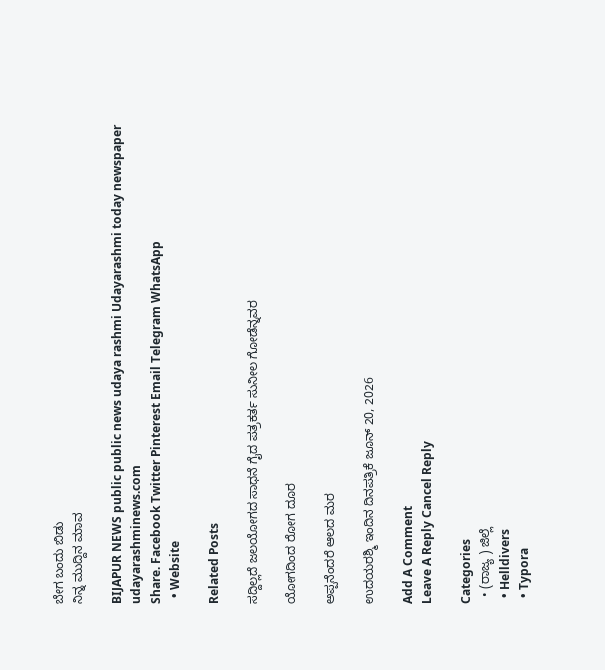ಬೇಗ ಬಂದು ಬಿಡು
ನಿನ್ನ ಮುದ್ದಿನ ಮಾವ

BIJAPUR NEWS public public news udaya rashmi Udayarashmi today newspaper udayarashminews.com
Share. Facebook Twitter Pinterest Email Telegram WhatsApp
  • Website

Related Posts

ಸದ್ದಿಲ್ಲದೆ ಜಲಯೋಗದ ಸಾಧನೆ ಗೈದ ಪತ್ರಕರ್ತ ಸುನೀಲ ಗೋಡೆನ್ನವರ

ಯೋಗದಿಂದ ರೋಗ ದೂರ

ಅಪ್ಪನೆಂದರೆ ಆಲದ ಮರ

ಉದಯರಶ್ಮಿ ಇಂದಿನ ದಿನಪತ್ರಿಕೆ ಜೂನ್ 20, 2026

Add A Comment
Leave A Reply Cancel Reply

Categories
  • (ರಾಜ್ಯ ) ಜಿಲ್ಲೆ
  • Helldivers
  • Typora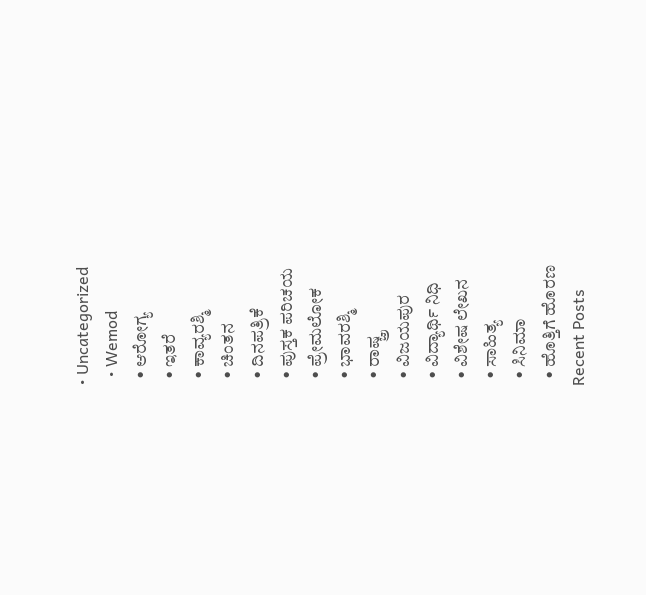• Uncategorized
  • Wemod
  • ಆರೋಗ್ಯ
  • ಇತರೆ
  • ಕಾವ್ಯರಶ್ಮಿ
  • ಚಿಂತನ
  • ದಿನಪತ್ರಿಕೆ
  • ಪುಸ್ತಕ ಪರಿಚಯ
  • ಪ್ರೇಮಲೋಕ
  • ಭಾವರಶ್ಮಿ
  • ರಾಷ್ಚ್ರ
  • ವಿಜಯಪುರ
  • ವಿದ್ಯಾರ್ಥಿ ನಿಧಿ
  • ವಿಶೇಷ ಲೇಖನ
  • ಸಾಹಿತ್ಯ
  • ಸಿನಿಮಾ
  • ಹೊತ್ತಿಗೆ ಹೊರಣ
Recent Posts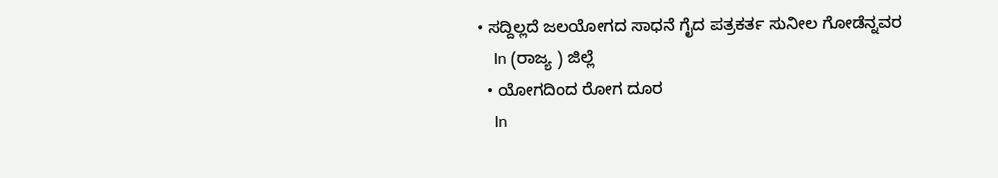• ಸದ್ದಿಲ್ಲದೆ ಜಲಯೋಗದ ಸಾಧನೆ ಗೈದ ಪತ್ರಕರ್ತ ಸುನೀಲ ಗೋಡೆನ್ನವರ
    In (ರಾಜ್ಯ ) ಜಿಲ್ಲೆ
  • ಯೋಗದಿಂದ ರೋಗ ದೂರ
    In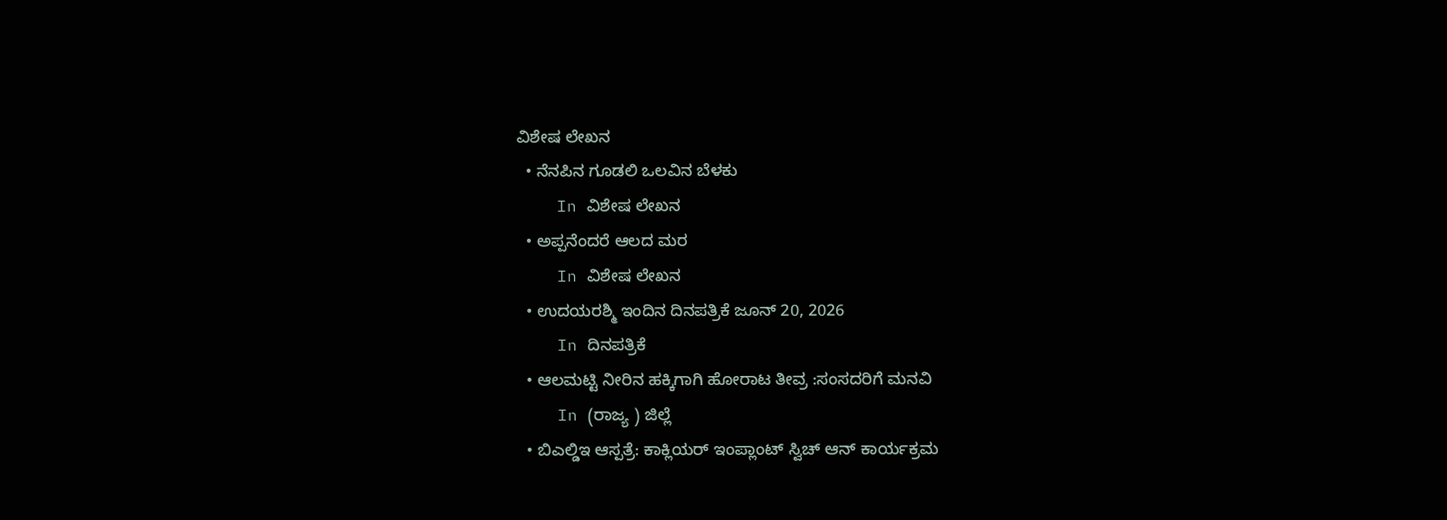ವಿಶೇಷ ಲೇಖನ
  • ನೆನಪಿನ ಗೂಡಲಿ ಒಲವಿನ ಬೆಳಕು
    In ವಿಶೇಷ ಲೇಖನ
  • ಅಪ್ಪನೆಂದರೆ ಆಲದ ಮರ
    In ವಿಶೇಷ ಲೇಖನ
  • ಉದಯರಶ್ಮಿ ಇಂದಿನ ದಿನಪತ್ರಿಕೆ ಜೂನ್ 20, 2026
    In ದಿನಪತ್ರಿಕೆ
  • ಆಲಮಟ್ಟಿ ನೀರಿನ ಹಕ್ಕಿಗಾಗಿ ಹೋರಾಟ ತೀವ್ರ :ಸಂಸದರಿಗೆ ಮನವಿ
    In (ರಾಜ್ಯ ) ಜಿಲ್ಲೆ
  • ಬಿಎಲ್ಡಿಇ ಆಸ್ಪತ್ರೆ: ಕಾಕ್ಲಿಯರ್ ಇಂಪ್ಲಾಂಟ್ ಸ್ವಿಚ್ ಆನ್ ಕಾರ್ಯಕ್ರಮ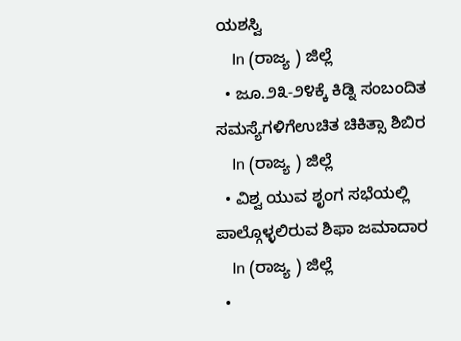ಯಶಸ್ವಿ
    In (ರಾಜ್ಯ ) ಜಿಲ್ಲೆ
  • ಜೂ.೨೩-೨೪ಕ್ಕೆ ಕಿಡ್ನಿ ಸಂಬಂದಿತ ಸಮಸ್ಯೆಗಳಿಗೆಉಚಿತ ಚಿಕಿತ್ಸಾ ಶಿಬಿರ
    In (ರಾಜ್ಯ ) ಜಿಲ್ಲೆ
  • ವಿಶ್ವ ಯುವ ಶೃಂಗ ಸಭೆಯಲ್ಲಿ ಪಾಲ್ಗೊಳ್ಳಲಿರುವ ಶಿಫಾ ಜಮಾದಾರ
    In (ರಾಜ್ಯ ) ಜಿಲ್ಲೆ
  •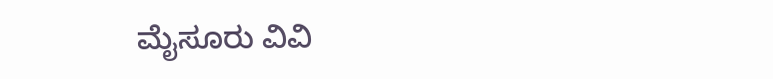ಮೈಸೂರು ವಿವಿ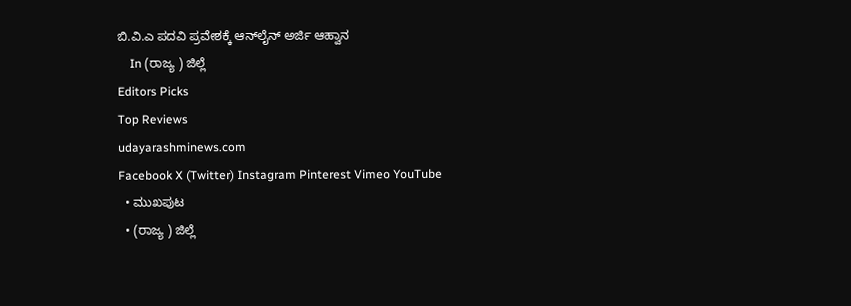ಬಿ.ವಿ.ಎ ಪದವಿ ಪ್ರವೇಶಕ್ಕೆ ಆನ್‌ಲೈನ್ ಅರ್ಜಿ ಆಹ್ವಾನ
    In (ರಾಜ್ಯ ) ಜಿಲ್ಲೆ
Editors Picks
Top Reviews
udayarashminews.com
Facebook X (Twitter) Instagram Pinterest Vimeo YouTube
  • ಮುಖಪುಟ
  • (ರಾಜ್ಯ ) ಜಿಲ್ಲೆ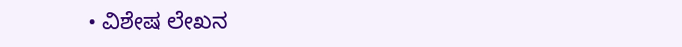• ವಿಶೇಷ ಲೇಖನ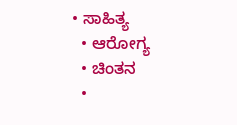• ಸಾಹಿತ್ಯ
  • ಆರೋಗ್ಯ
  • ಚಿಂತನ
  •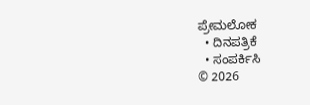ಪ್ರೇಮಲೋಕ
  • ದಿನಪತ್ರಿಕೆ
  • ಸಂಪರ್ಕಿಸಿ
© 2026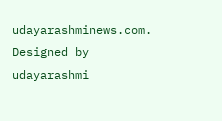udayarashminews.com. Designed by udayarashmi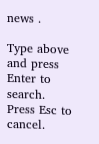news .

Type above and press Enter to search. Press Esc to cancel.